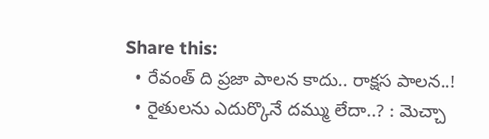Share this:
  • రేవంత్ ది ప్రజా పాలన కాదు.. రాక్షస పాలన..!
  • రైతులను ఎదుర్కొనే దమ్ము లేదా..? : మెచ్చా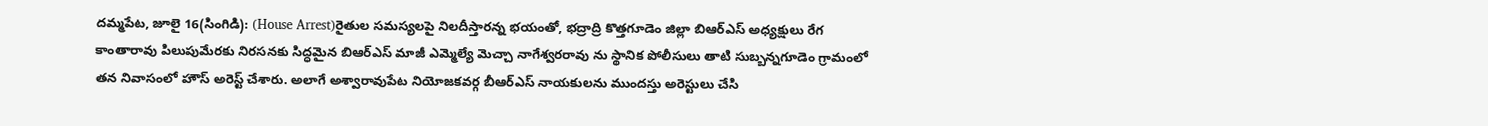దమ్మపేట, జూలై 16(సింగిడి): (House Arrest)రైతుల సమస్యలపై నిలదీస్తారన్న భయంతో, భద్రాద్రి కొత్తగూడెం జిల్లా బిఆర్ఎస్ అధ్యక్షులు రేగ కాంతారావు పిలుపుమేరకు నిరసనకు సిద్ధమైన బిఆర్ఎస్ మాజీ ఎమ్మెల్యే మెచ్చా నాగేశ్వరరావు ను స్థానిక పోలీసులు తాటి సుబ్బన్నగూడెం గ్రామంలో తన నివాసంలో హౌస్ అరెస్ట్ చేశారు. అలాగే అశ్వారావుపేట నియోజకవర్గ బీఆర్ఎస్ నాయకులను ముందస్తు అరెస్టులు చేసి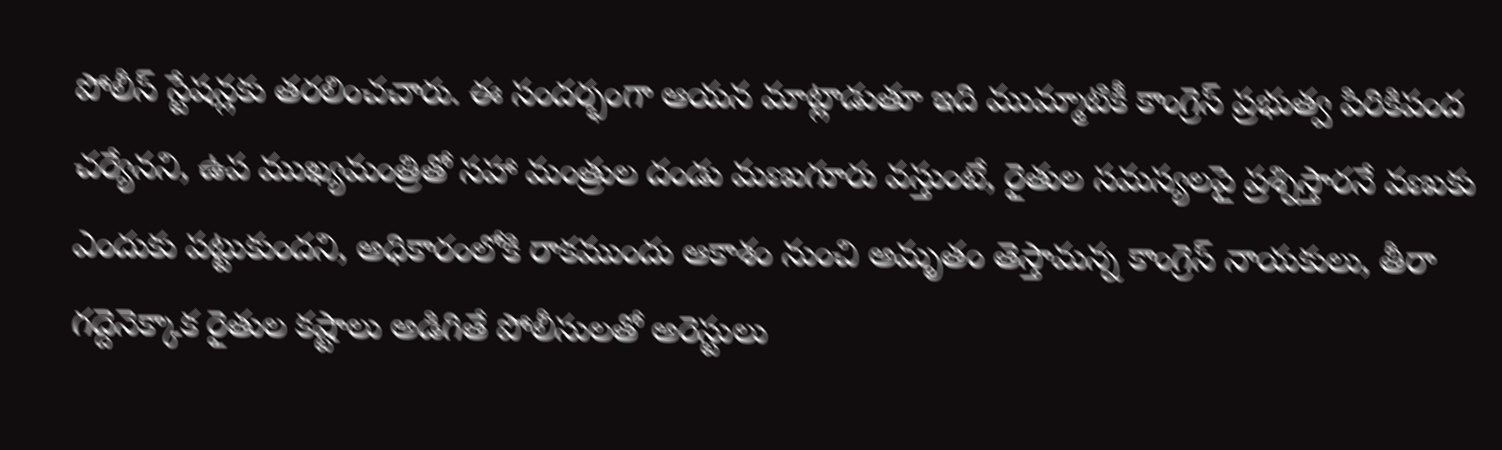పోలీస్ స్టేషన్లకు తరలించచారు. ఈ సందర్భంగా ఆయన మాట్లాడుతూ ఇది ముమ్మాటికీ కాంగ్రెస్ ప్రభుత్వ పిరికిపంద చర్యేనని, ఉప ముఖ్యమంత్రితో సహా మంత్రుల దండు మణుగూరు వస్తుంటే, రైతుల సమస్యలపై ప్రశ్నిస్తారనే వణుకు ఎందుకు పట్టుకుందని, అధికారంలోకి రాకముందు ఆకాశం నుంచి అమృతం తెస్తామన్న కాంగ్రెస్ నాయకులు, తీరా గద్దెనెక్కాక రైతుల కష్టాలు అడిగితే పోలీసులతో అరెస్టులు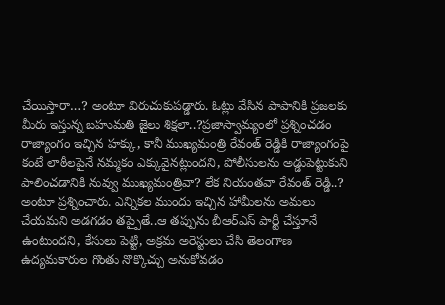చేయిస్తారా…? అంటూ విరుచుకుపడ్డారు. ఓట్లు వేసిన పాపానికి ప్రజలకు మీరు ఇస్తున్న బహుమతి జైలు శిక్షలా..?ప్రజాస్వామ్యంలో ప్రశ్నించడం రాజ్యాంగం ఇచ్చిన హక్కు, కానీ ముఖ్యమంత్రి రేవంత్ రెడ్డికి రాజ్యాంగంపై కంటే లాఠీలపైనే నమ్మకం ఎక్కువైనట్లుందని, పోలీసులను అడ్డుపెట్టుకుని పాలించడానికి నువ్వు ముఖ్యమంత్రివా? లేక నియంతవా రేవంత్ రెడ్డి..? అంటూ ప్రశ్నించారు. ఎన్నికల ముందు ఇచ్చిన హామీలను అమలు చేయమని అడగడం తప్పైతే..ఆ తప్పును బీఆర్ఎస్ పార్టీ చేస్తూనే ఉంటుందని, కేసులు పెట్టి, అక్రమ అరెస్టులు చేసి తెలంగాణ ఉద్యమకారుల గొంతు నొక్కొచ్చు అనుకోవడం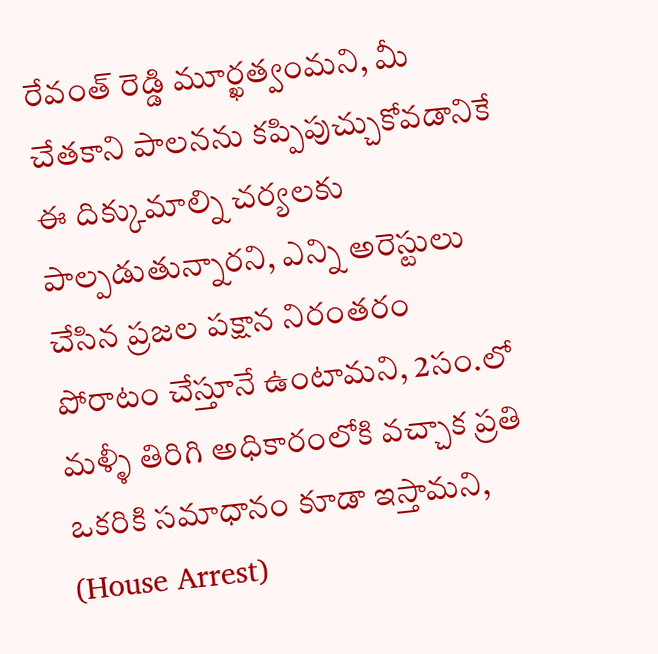రేవంత్ రెడ్డి మూర్ఖత్వంమని, మీ చేతకాని పాలనను కప్పిపుచ్చుకోవడానికే ఈ దిక్కుమాల్ని చర్యలకు పాల్పడుతున్నారని, ఎన్ని అరెస్టులు చేసిన ప్రజల పక్షాన నిరంతరం పోరాటం చేస్తూనే ఉంటామని, 2సం.లో మళ్ళీ తిరిగి అధికారంలోకి వచ్చాక ప్రతి ఒకరికి సమాధానం కూడా ఇస్తామని, (House Arrest)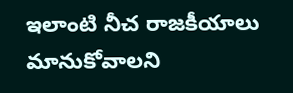ఇలాంటి నీచ రాజకీయాలు మానుకోవాలని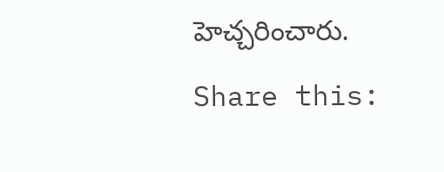హెచ్చరించారు.

Share this: